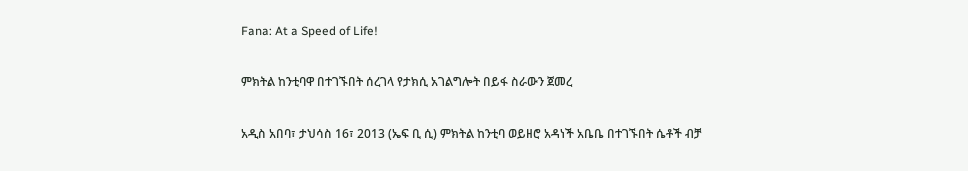Fana: At a Speed of Life!

ምክትል ከንቲባዋ በተገኙበት ሰረገላ የታክሲ አገልግሎት በይፋ ስራውን ጀመረ

አዲስ አበባ፣ ታህሳስ 16፣ 2013 (ኤፍ ቢ ሲ) ምክትል ከንቲባ ወይዘሮ አዳነች አቤቤ በተገኙበት ሴቶች ብቻ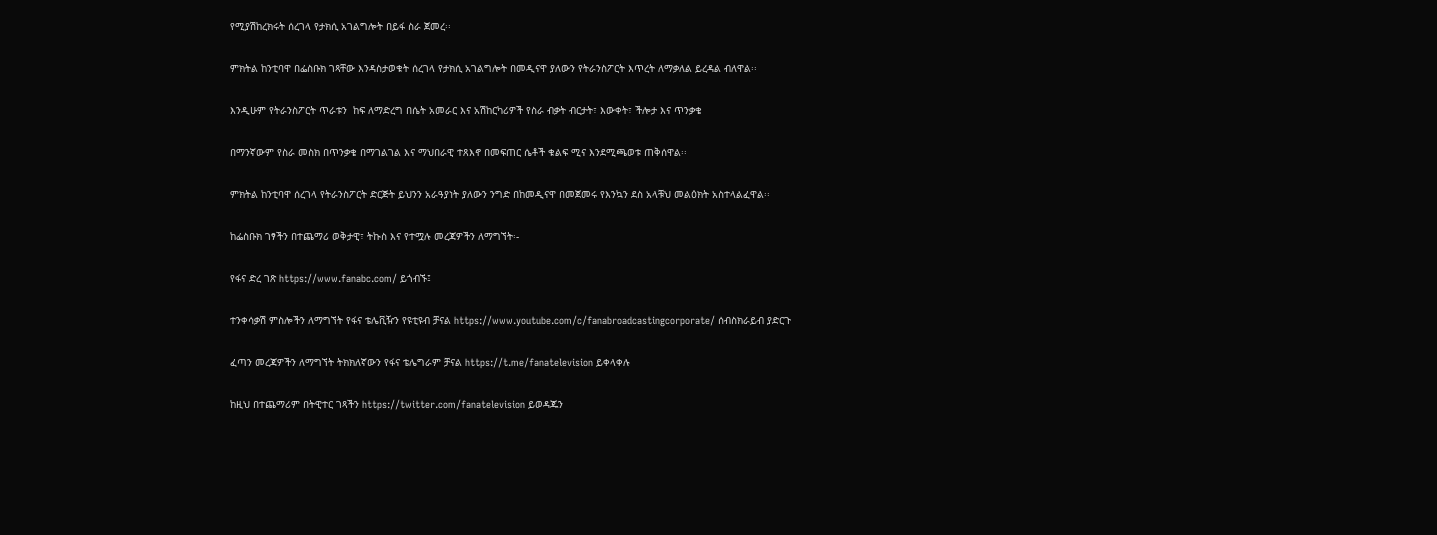የሚያሽከረክሩት ሰረገላ የታክሲ አገልግሎት በይፋ ስራ ጀመረ፡፡

ምክትል ከንቲባዋ በፌስቡክ ገጻቸው እንዳስታወቁት ሰረገላ የታክሲ አገልግሎት በመዲናዋ ያለውን የትራንስፖርት እጥረት ለማቃለል ይረዳል ብለዋል፡፡

እንዲሁም የትራንስፖርት ጥራቱን  ከፍ ለማድረግ በሴት አመራር እና አሽከርካሪዎች የስራ ብቃት ብርታት፣ እውቀት፣ ችሎታ እና ጥንቃቄ

በማንኛውም የስራ መስክ በጥንቃቄ በማገልገል እና ማህበራዊ ተጸእኖ በመፍጠር ሴቶች ቁልፍ ሚና እንደሚጫወቱ ጠቅሰዋል፡፡

ምክትል ከንቲባዋ ሰረገላ የትራንስፖርት ድርጅት ይህንን አራዓያነት ያለውን ንግድ በከመዲናዋ በመጀመሩ የእንኳን ደስ አላቹህ መልዕክት አስተላልፈዋል፡፡

ከፌስቡክ ገፃችን በተጨማሪ ወቅታዊ፣ ትኩስ እና የተሟሉ መረጃዎችን ለማግኘት፡-

የፋና ድረ ገጽ https://www.fanabc.com/ ይጎብኙ፤

ተንቀሳቃሽ ምስሎችን ለማግኘት የፋና ቴሌቪዥን የዩቲዩብ ቻናል https://www.youtube.com/c/fanabroadcastingcorporate/ ሰብስክራይብ ያድርጉ

ፈጣን መረጃዎችን ለማግኘት ትክክለኛውን የፋና ቴሌግራም ቻናል https://t.me/fanatelevision ይቀላቀሉ

ከዚህ በተጨማሪም በትዊተር ገጻችን https://twitter.com/fanatelevision ይወዳጁን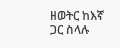ዘወትር ከእኛ ጋር ስላሉ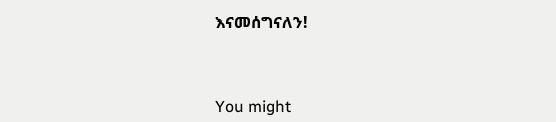እናመሰግናለን!



You might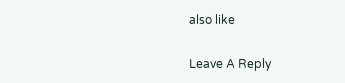also like

Leave A Reply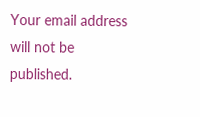Your email address will not be published.